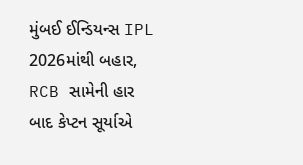મુંબઈ ઈન્ડિયન્સ IPL 2026માંથી બહાર, RCB સામેની હાર બાદ કેપ્ટન સૂર્યાએ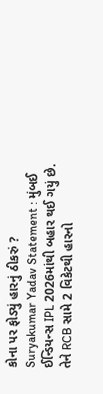કોના પર ફોડ્યું હારનું ઠીકરું ?
Suryakumar Yadav Statement : મુંબઈ ઈન્ડિયન્સ IPL 2026માંથી બહાર થઈ ગયું છે. તેને RCB સામે 2 વિકેટથી હારનો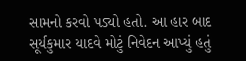સામનો કરવો પડ્યો હતો. આ હાર બાદ સૂર્યકુમાર યાદવે મોટું નિવેદન આપ્યું હતું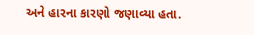અને હારના કારણો જણાવ્યા હતા.